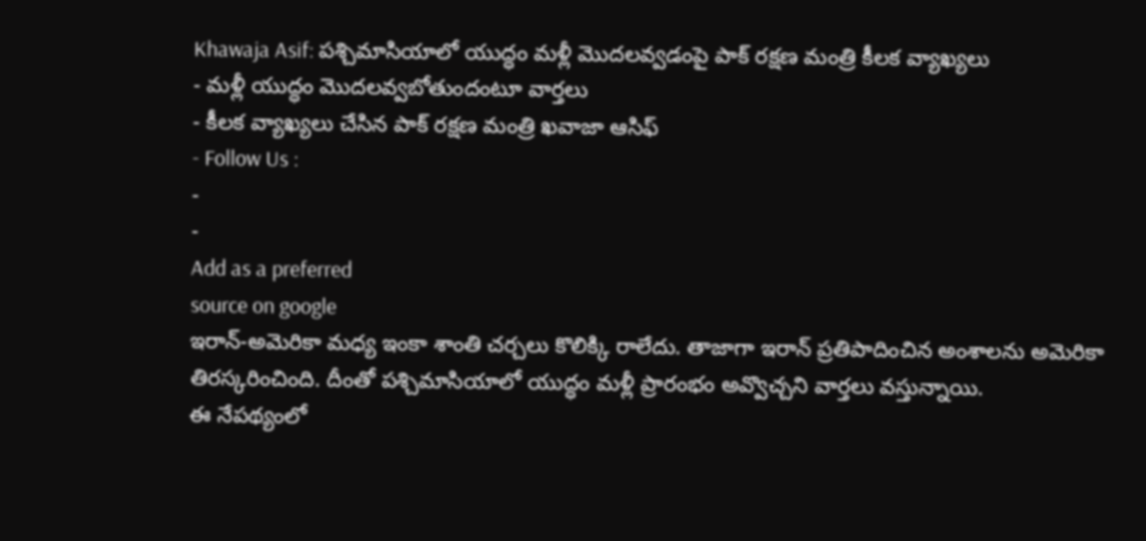Khawaja Asif: పశ్చిమాసియాలో యుద్ధం మళ్లీ మొదలవ్వడంపై పాక్ రక్షణ మంత్రి కీలక వ్యాఖ్యలు
- మళ్లీ యుద్ధం మొదలవ్వబోతుందంటూ వార్తలు
- కీలక వ్యాఖ్యలు చేసిన పాక్ రక్షణ మంత్రి ఖవాజా ఆసిఫ్
- Follow Us :
-
-
Add as a preferred
source on google
ఇరాన్-అమెరికా మధ్య ఇంకా శాంతి చర్చలు కొలిక్కి రాలేదు. తాజాగా ఇరాన్ ప్రతిపాదించిన అంశాలను అమెరికా తిరస్కరించింది. దీంతో పశ్చిమాసియాలో యుద్ధం మళ్లీ ప్రారంభం అవ్వొచ్చని వార్తలు వస్తున్నాయి.
ఈ నేపథ్యంలో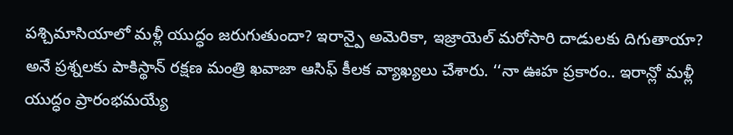పశ్చిమాసియాలో మళ్లీ యుద్ధం జరుగుతుందా? ఇరాన్పై అమెరికా, ఇజ్రాయెల్ మరోసారి దాడులకు దిగుతాయా? అనే ప్రశ్నలకు పాకిస్థాన్ రక్షణ మంత్రి ఖవాజా ఆసిఫ్ కీలక వ్యాఖ్యలు చేశారు. ‘‘నా ఊహ ప్రకారం.. ఇరాన్లో మళ్లీ యుద్ధం ప్రారంభమయ్యే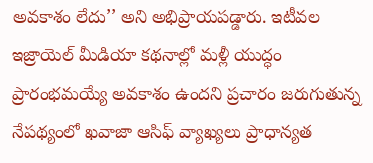అవకాశం లేదు’’ అని అభిప్రాయపడ్డారు. ఇటీవల ఇజ్రాయెల్ మీడియా కథనాల్లో మళ్లీ యుద్ధం ప్రారంభమయ్యే అవకాశం ఉందని ప్రచారం జరుగుతున్న నేపథ్యంలో ఖవాజా ఆసిఫ్ వ్యాఖ్యలు ప్రాధాన్యత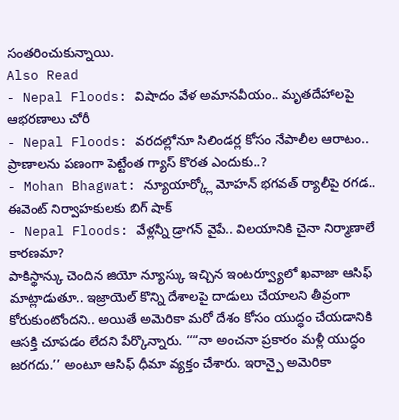సంతరించుకున్నాయి.
Also Read
- Nepal Floods: విషాదం వేళ అమానవీయం.. మృతదేహాలపై ఆభరణాలు చోరీ
- Nepal Floods: వరదల్లోనూ సిలిండర్ల కోసం నేపాలీల ఆరాటం.. ప్రాణాలను పణంగా పెట్టేంత గ్యాస్ కొరత ఎందుకు..?
- Mohan Bhagwat: న్యూయార్క్లో మోహన్ భగవత్ ర్యాలీపై రగడ.. ఈవెంట్ నిర్వాహకులకు బిగ్ షాక్
- Nepal Floods: వేళ్లన్నీ డ్రాగన్ వైపే.. విలయానికి చైనా నిర్మాణాలే కారణమా?
పాకిస్థాన్కు చెందిన జియో న్యూస్కు ఇచ్చిన ఇంటర్వ్యూలో ఖవాజా ఆసిఫ్ మాట్లాడుతూ.. ఇజ్రాయెల్ కొన్ని దేశాలపై దాడులు చేయాలని తీవ్రంగా కోరుకుంటోందని.. అయితే అమెరికా మరో దేశం కోసం యుద్ధం చేయడానికి ఆసక్తి చూపడం లేదని పేర్కొన్నారు. ‘‘“నా అంచనా ప్రకారం మళ్లీ యుద్ధం జరగదు.’’ అంటూ ఆసిఫ్ ధీమా వ్యక్తం చేశారు. ఇరాన్పై అమెరికా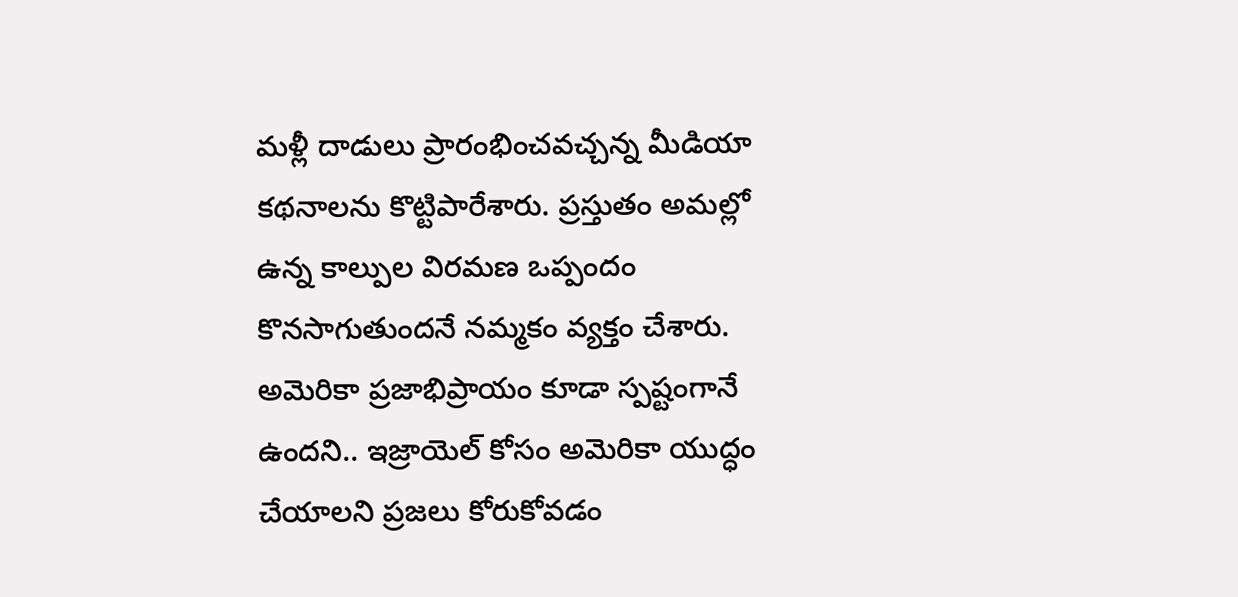మళ్లీ దాడులు ప్రారంభించవచ్చన్న మీడియా కథనాలను కొట్టిపారేశారు. ప్రస్తుతం అమల్లో ఉన్న కాల్పుల విరమణ ఒప్పందం కొనసాగుతుందనే నమ్మకం వ్యక్తం చేశారు. అమెరికా ప్రజాభిప్రాయం కూడా స్పష్టంగానే ఉందని.. ఇజ్రాయెల్ కోసం అమెరికా యుద్ధం చేయాలని ప్రజలు కోరుకోవడం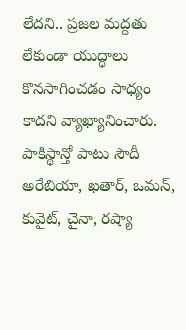లేదని.. ప్రజల మద్దతు లేకుండా యుద్ధాలు కొనసాగించడం సాధ్యం కాదని వ్యాఖ్యానించారు.
పాకిస్థాన్తో పాటు సౌదీ అరేబియా, ఖతార్, ఒమన్, కువైట్, చైనా, రష్యా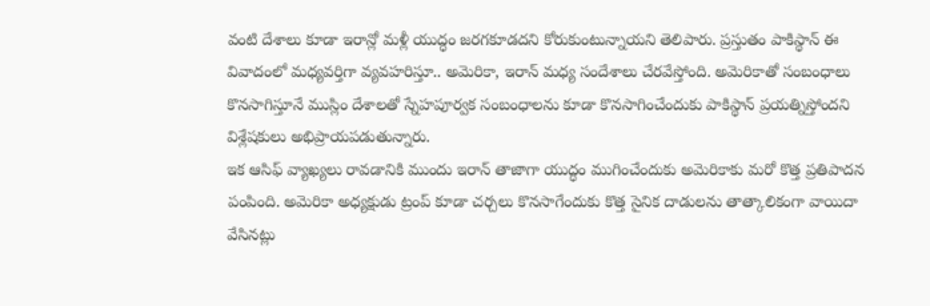వంటి దేశాలు కూడా ఇరాన్లో మళ్లీ యుద్ధం జరగకూడదని కోరుకుంటున్నాయని తెలిపారు. ప్రస్తుతం పాకిస్థాన్ ఈ వివాదంలో మధ్యవర్తిగా వ్యవహరిస్తూ.. అమెరికా, ఇరాన్ మధ్య సందేశాలు చేరవేస్తోంది. అమెరికాతో సంబంధాలు కొనసాగిస్తూనే ముస్లిం దేశాలతో స్నేహపూర్వక సంబంధాలను కూడా కొనసాగించేందుకు పాకిస్థాన్ ప్రయత్నిస్తోందని విశ్లేషకులు అభిప్రాయపడుతున్నారు.
ఇక ఆసిఫ్ వ్యాఖ్యలు రావడానికి ముందు ఇరాన్ తాజాగా యుద్ధం ముగించేందుకు అమెరికాకు మరో కొత్త ప్రతిపాదన పంపింది. అమెరికా అధ్యక్షుడు ట్రంప్ కూడా చర్చలు కొనసాగేందుకు కొత్త సైనిక దాడులను తాత్కాలికంగా వాయిదా వేసినట్లు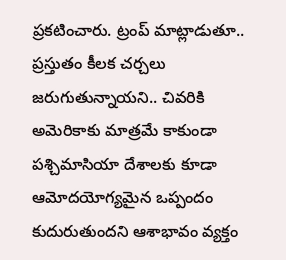ప్రకటించారు. ట్రంప్ మాట్లాడుతూ.. ప్రస్తుతం కీలక చర్చలు జరుగుతున్నాయని.. చివరికి అమెరికాకు మాత్రమే కాకుండా పశ్చిమాసియా దేశాలకు కూడా ఆమోదయోగ్యమైన ఒప్పందం కుదురుతుందని ఆశాభావం వ్యక్తం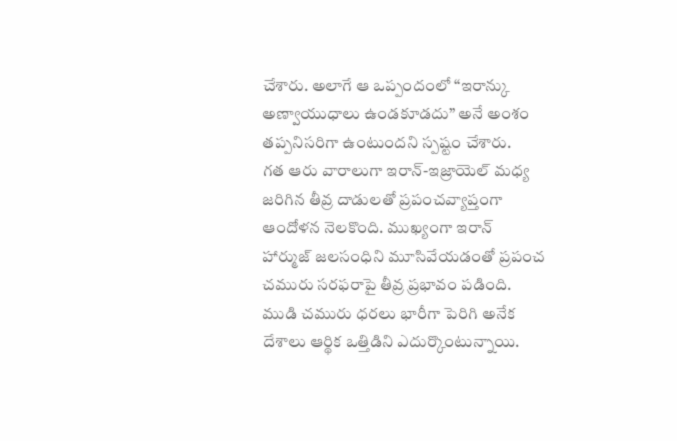చేశారు. అలాగే ఆ ఒప్పందంలో “ఇరాన్కు అణ్వాయుధాలు ఉండకూడదు” అనే అంశం తప్పనిసరిగా ఉంటుందని స్పష్టం చేశారు.
గత ఆరు వారాలుగా ఇరాన్-ఇజ్రాయెల్ మధ్య జరిగిన తీవ్ర దాడులతో ప్రపంచవ్యాప్తంగా ఆందోళన నెలకొంది. ముఖ్యంగా ఇరాన్ హార్ముజ్ జలసంధిని మూసివేయడంతో ప్రపంచ చమురు సరఫరాపై తీవ్ర ప్రభావం పడింది. ముడి చమురు ధరలు భారీగా పెరిగి అనేక దేశాలు ఆర్థిక ఒత్తిడిని ఎదుర్కొంటున్నాయి.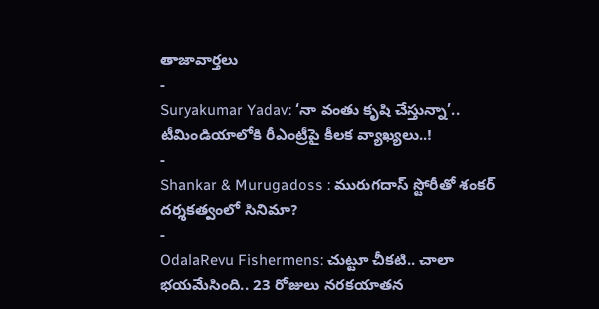తాజావార్తలు
-
Suryakumar Yadav: ‘నా వంతు కృషి చేస్తున్నా’.. టీమిండియాలోకి రీఎంట్రీపై కీలక వ్యాఖ్యలు..!
-
Shankar & Murugadoss : మురుగదాస్ స్టోరీతో శంకర్ దర్శకత్వంలో సినిమా?
-
OdalaRevu Fishermens: చుట్టూ చీకటి.. చాలా భయమేసింది.. 23 రోజులు నరకయాతన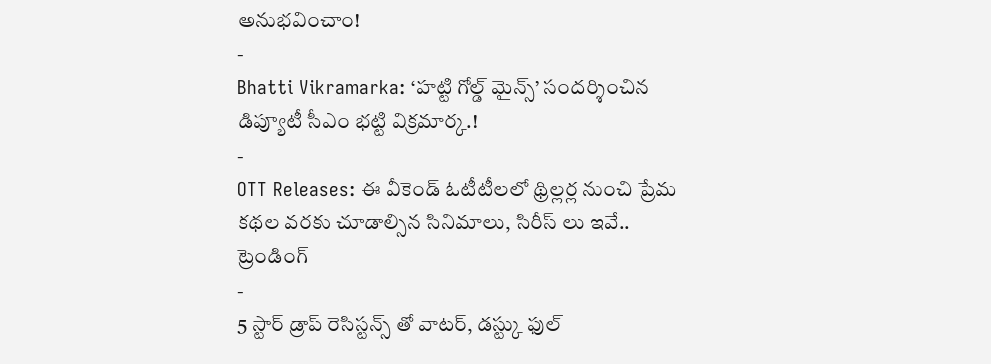అనుభవించాం!
-
Bhatti Vikramarka: ‘హట్టి గోల్డ్ మైన్స్’ సందర్శించిన డిప్యూటీ సీఎం భట్టి విక్రమార్క.!
-
OTT Releases: ఈ వీకెండ్ ఓటీటీలలో థ్రిల్లర్ల నుంచి ప్రేమ కథల వరకు చూడాల్సిన సినిమాలు, సిరీస్ లు ఇవే..
ట్రెండింగ్
-
5 స్టార్ డ్రాప్ రెసిస్టన్స్ తో వాటర్, డస్ట్కు ఫుల్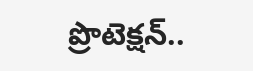ప్రొటెక్షన్..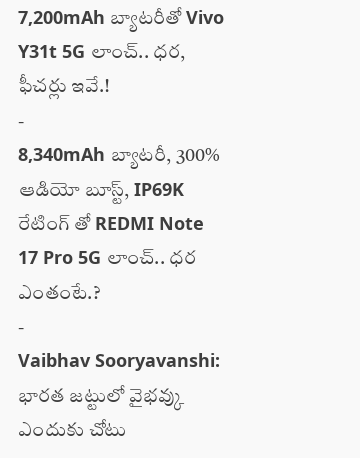7,200mAh బ్యాటరీతో Vivo Y31t 5G లాంచ్.. ధర, ఫీచర్లు ఇవే.!
-
8,340mAh బ్యాటరీ, 300% ఆడియో బూస్ట్, IP69K రేటింగ్ తో REDMI Note 17 Pro 5G లాంచ్.. ధర ఎంతంటే.?
-
Vaibhav Sooryavanshi: భారత జట్టులో వైభవ్కు ఎందుకు చోటు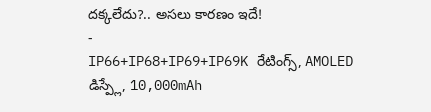దక్కలేదు?.. అసలు కారణం ఇదే!
-
IP66+IP68+IP69+IP69K రేటింగ్స్, AMOLED డిస్ప్లే, 10,000mAh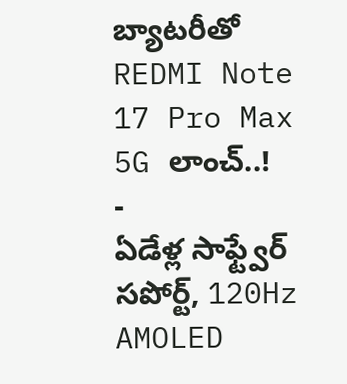బ్యాటరీతో REDMI Note 17 Pro Max 5G లాంచ్..!
-
ఏడేళ్ల సాఫ్ట్వేర్ సపోర్ట్, 120Hz AMOLED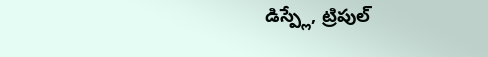డిస్ప్లే, ట్రిపుల్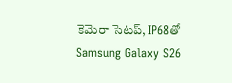కెమెరా సెటప్, IP68తో Samsung Galaxy S26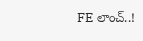FE లాంచ్..!